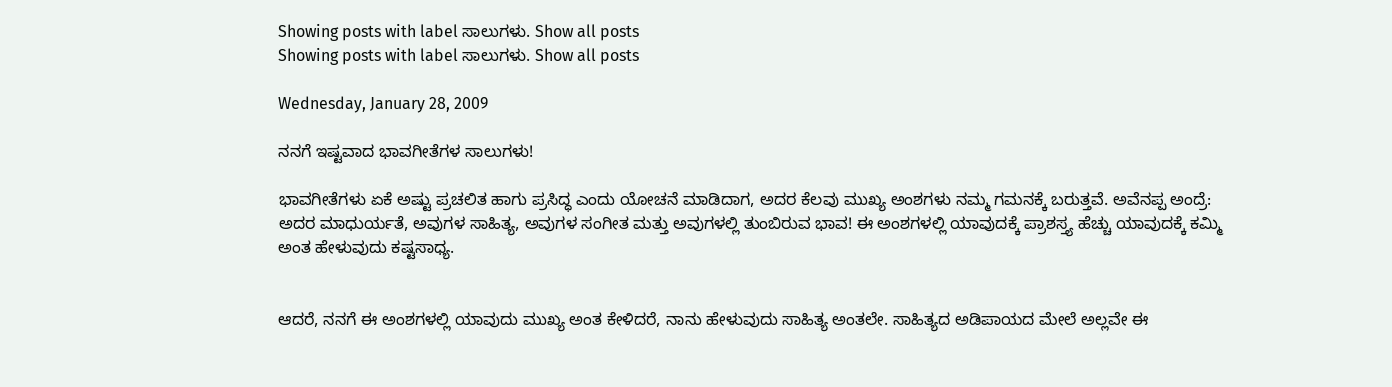Showing posts with label ಸಾಲುಗಳು. Show all posts
Showing posts with label ಸಾಲುಗಳು. Show all posts

Wednesday, January 28, 2009

ನನಗೆ ಇಷ್ಟವಾದ ಭಾವಗೀತೆಗಳ ಸಾಲುಗಳು!

ಭಾವಗೀತೆಗಳು ಏಕೆ ಅಷ್ಟು ಪ್ರಚಲಿತ ಹಾಗು ಪ್ರಸಿದ್ಧ ಎಂದು ಯೋಚನೆ ಮಾಡಿದಾಗ, ಅದರ ಕೆಲವು ಮುಖ್ಯ ಅಂಶಗಳು ನಮ್ಮ ಗಮನಕ್ಕೆ ಬರುತ್ತವೆ. ಅವೆನಪ್ಪ ಅಂದ್ರೆ: ಅದರ ಮಾಧುರ್ಯತೆ, ಅವುಗಳ ಸಾಹಿತ್ಯ, ಅವುಗಳ ಸಂಗೀತ ಮತ್ತು ಅವುಗಳಲ್ಲಿ ತುಂಬಿರುವ ಭಾವ! ಈ ಅಂಶಗಳಲ್ಲಿ ಯಾವುದಕ್ಕೆ ಪ್ರಾಶಸ್ತ್ಯ ಹೆಚ್ಚು ಯಾವುದಕ್ಕೆ ಕಮ್ಮಿ ಅಂತ ಹೇಳುವುದು ಕಷ್ಟಸಾಧ್ಯ.


ಆದರೆ, ನನಗೆ ಈ ಅಂಶಗಳಲ್ಲಿ ಯಾವುದು ಮುಖ್ಯ ಅಂತ ಕೇಳಿದರೆ, ನಾನು ಹೇಳುವುದು ಸಾಹಿತ್ಯ ಅಂತಲೇ. ಸಾಹಿತ್ಯದ ಅಡಿಪಾಯದ ಮೇಲೆ ಅಲ್ಲವೇ ಈ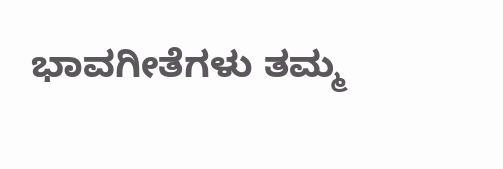ಭಾವಗೀತೆಗಳು ತಮ್ಮ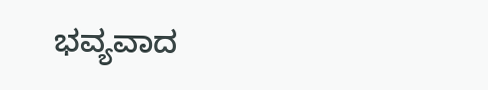ಭವ್ಯವಾದ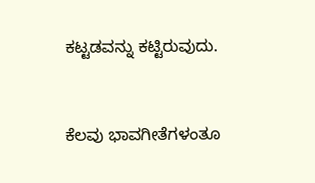ಕಟ್ಟಡವನ್ನು ಕಟ್ಟಿರುವುದು.


ಕೆಲವು ಭಾವಗೀತೆಗಳಂತೂ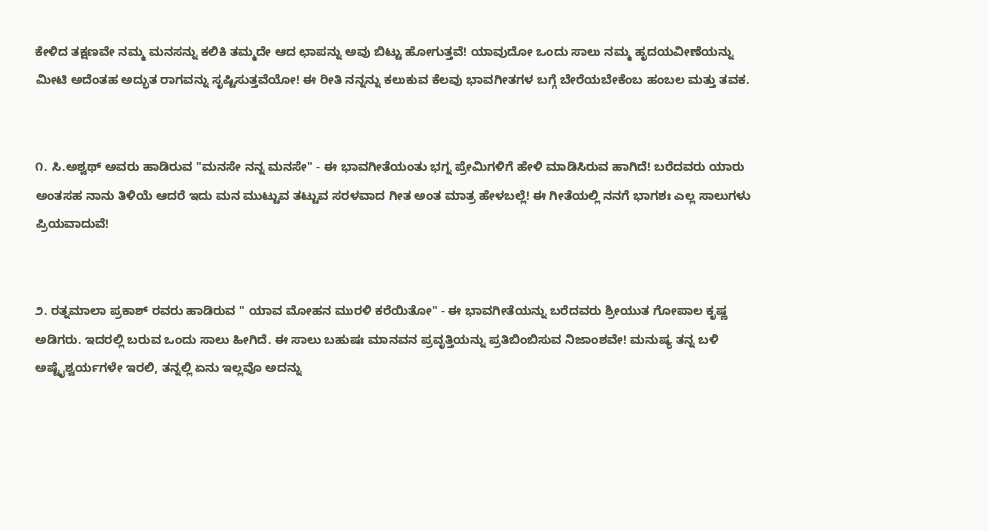ಕೇಳಿದ ತಕ್ಷಣವೇ ನಮ್ಮ ಮನಸನ್ನು ಕಲಿಕಿ ತಮ್ಮದೇ ಆದ ಛಾಪನ್ನು ಅವು ಬಿಟ್ಟು ಹೋಗುತ್ತವೆ! ಯಾವುದೋ ಒಂದು ಸಾಲು ನಮ್ಮ ಹೃದಯವೀಣೆಯನ್ನು ಮೀಟಿ ಅದೆಂತಹ ಅದ್ಭುತ ರಾಗವನ್ನು ಸೃಷ್ಟಿಸುತ್ತವೆಯೋ! ಈ ರೀತಿ ನನ್ನನ್ನು ಕಲುಕುವ ಕೆಲವು ಭಾವಗೀತಗಳ ಬಗ್ಗೆ ಬೇರೆಯಬೇಕೆಂಬ ಹಂಬಲ ಮತ್ತು ತವಕ.


೧. ಸಿ.ಅಶ್ವಥ್ ಅವರು ಹಾಡಿರುವ "ಮನಸೇ ನನ್ನ ಮನಸೇ" - ಈ ಭಾವಗೀತೆಯಂತು ಭಗ್ನ ಪ್ರೇಮಿಗಳಿಗೆ ಹೇಳಿ ಮಾಡಿಸಿರುವ ಹಾಗಿದೆ! ಬರೆದವರು ಯಾರು ಅಂತಸಹ ನಾನು ತಿಳಿಯೆ ಆದರೆ ಇದು ಮನ ಮುಟ್ಟುವ ತಟ್ಟುವ ಸರಳವಾದ ಗೀತ ಅಂತ ಮಾತ್ರ ಹೇಳಬಲ್ಲೆ! ಈ ಗೀತೆಯಲ್ಲಿ ನನಗೆ ಭಾಗಶಃ ಎಲ್ಲ ಸಾಲುಗಳು ಪ್ರಿಯವಾದುವೆ!


೨. ರತ್ನಮಾಲಾ ಪ್ರಕಾಶ್ ರವರು ಹಾಡಿರುವ " ಯಾವ ಮೋಹನ ಮುರಳಿ ಕರೆಯಿತೋ" - ಈ ಭಾವಗೀತೆಯನ್ನು ಬರೆದವರು ಶ್ರೀಯುತ ಗೋಪಾಲ ಕೃಷ್ಣ ಅಡಿಗರು. ಇದರಲ್ಲಿ ಬರುವ ಒಂದು ಸಾಲು ಹೀಗಿದೆ. ಈ ಸಾಲು ಬಹುಷಃ ಮಾನವನ ಪ್ರವೃತ್ತಿಯನ್ನು ಪ್ರತಿಬಿಂಬಿಸುವ ನಿಜಾಂಶವೇ! ಮನುಷ್ಯ ತನ್ನ ಬಳಿ ಅಷ್ಟೈಶ್ವರ್ಯಗಳೇ ಇರಲಿ, ತನ್ನಲ್ಲಿ ಏನು ಇಲ್ಲವೊ ಅದನ್ನು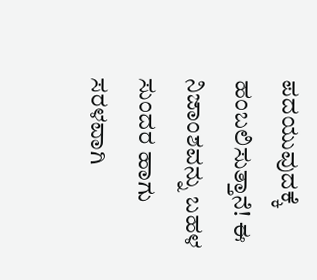ಪದಯುವುದಕ್ಕೆ ಹಂಬಲಿಸುತ್ತಾನೆ! ಈ ನಿಜಾಂಶವನ್ನು ಬಹಳ ಸುಂದರ ಹಾಗು ಸರಳವಾಗಿ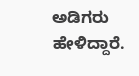ಅಡಿಗರು ಹೇಳಿದ್ದಾರೆ.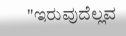"ಇರುವುದೆಲ್ಲವ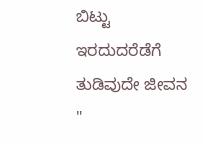ಬಿಟ್ಟು ಇರದುದರೆಡೆಗೆ ತುಡಿವುದೇ ಜೀವನ "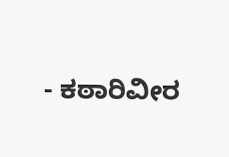- ಕಠಾರಿವೀರ